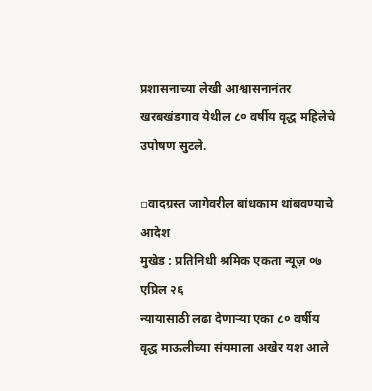प्रशासनाच्या लेखी आश्वासनानंतर खरबखंडगाव येथील ८० वर्षीय वृद्ध महिलेचे उपोषण सुटले.

▫वादग्रस्त जागेवरील बांधकाम थांबवण्याचे आदेश
मुखेड : प्रतिनिधी श्रमिक एकता न्यूज़ ०७ एप्रिल २६
न्यायासाठी लढा देणाऱ्या एका ८० वर्षीय वृद्ध माऊलीच्या संयमाला अखेर यश आले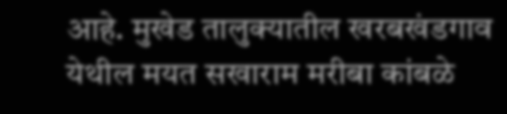आहे. मुखेड तालुक्यातील खरबखंडगाव येथील मयत सखाराम मरीबा कांबळे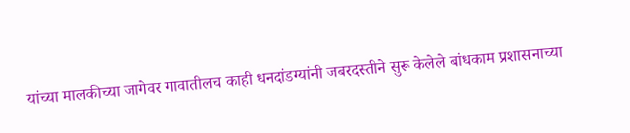यांच्या मालकीच्या जागेवर गावातीलच काही धनदांडग्यांनी जबरदस्तीने सुरू केलेले बांधकाम प्रशासनाच्या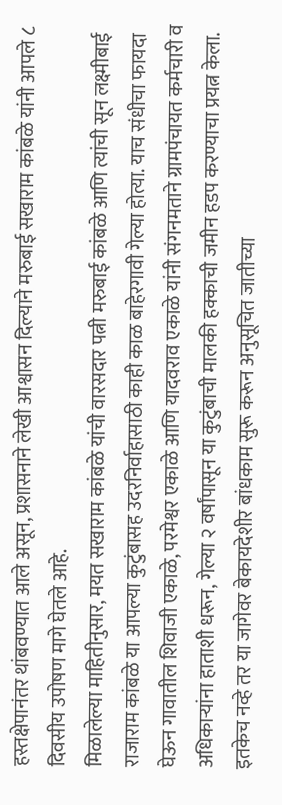हस्तक्षेपानंतर थांबवण्यात आले असून, प्रशासनाने लेखी आश्वासन दिल्याने मरुबाई सखाराम कांबळे यांनी आपले ८ दिवसीय उपोषण मागे घेतले आहे.
मिळालेल्या माहितीनुसार, मयत सखाराम कांबळे यांची वारसदार पत्नी मरुबाई कांबळे आणि त्यांची सून लक्ष्मीबाई राजाराम कांबळे या आपल्या कुटुंबासह उदरनिर्वाहासाठी काही काळ बाहेरगावी गेल्या होत्या. याच संधीचा फायदा घेऊन गावातील शिवाजी एकाळे, परमेश्वर एकाळे आणि यादवराव एकाळे यांनी संगनमताने ग्रामपंचायत कर्मचारी व अधिकाऱ्यांना हाताशी धरून, गेल्या २ वर्षांपासून या कुटुंबाची मालकी हक्काची जमीन हडप करण्याचा प्रयत्न केला. इतकेच नव्हे तर या जागेवर बेकायदेशीर बांधकाम सुरू करून अनुसूचित जातीच्या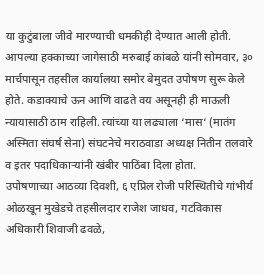या कुटुंबाला जीवे मारण्याची धमकीही देण्यात आली होती.
आपल्या हक्काच्या जागेसाठी मरुबाई कांबळे यांनी सोमवार, ३० मार्चपासून तहसील कार्यालया समोर बेमुदत उपोषण सुरू केले होते. कडाक्याचे ऊन आणि वाढते वय असूनही ही माऊली न्यायासाठी ठाम राहिली. त्यांच्या या लढ्याला ‘मास‘ (मातंग अस्मिता संघर्ष सेना) संघटनेचे मराठवाडा अध्यक्ष नितीन तलवारे व इतर पदाधिकाऱ्यांनी खंबीर पाठिंबा दिला होता.
उपोषणाच्या आठव्या दिवशी, ६ एप्रिल रोजी परिस्थितीचे गांभीर्य ओळखून मुखेडचे तहसीलदार राजेश जाधव, गटविकास अधिकारी शिवाजी ढवळे,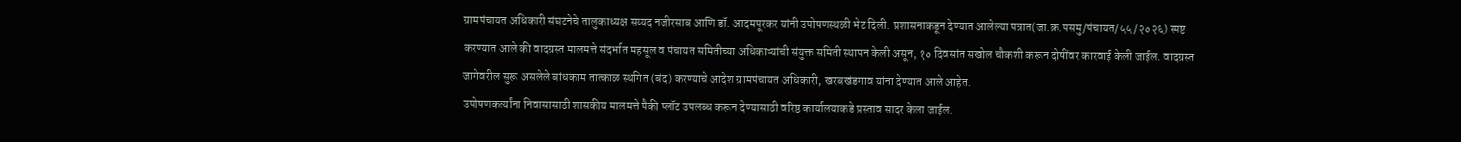ग्रामपंचायत अधिकारी संघटनेचे तालुकाध्यक्ष सय्यद नजीरसाब आणि डॉ. आदमपूरकर यांनी उपोषणस्थळी भेट दिली. प्रशासनाकडून देण्यात आलेल्या पत्रात(जा.क्र.पसमु/पंचायत/५५/२०२६) स्पष्ट करण्यात आले की वादग्रस्त मालमत्ते संदर्भात महसूल व पंचायत समितीच्या अधिकाऱ्यांची संयुक्त समिती स्थापन केली असून, १० दिवसांत सखोल चौकशी करून दोषींवर कारवाई केली जाईल. वादग्रस्त जागेवरील सुरू असलेले बांधकाम तात्काळ स्थगित (बंद) करण्याचे आदेश ग्रामपंचायत अधिकारी, खरबखंडगाव यांना देण्यात आले आहेत.
उपोषणकर्त्यांना निवासासाठी शासकीय मालमत्ते पैकी प्लॉट उपलब्ध करून देण्यासाठी वरिष्ठ कार्यालयाकडे प्रस्ताव सादर केला जाईल.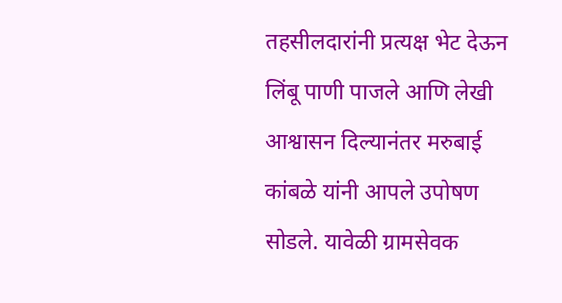तहसीलदारांनी प्रत्यक्ष भेट देऊन लिंबू पाणी पाजले आणि लेखी आश्वासन दिल्यानंतर मरुबाई कांबळे यांनी आपले उपोषण सोडले. यावेळी ग्रामसेवक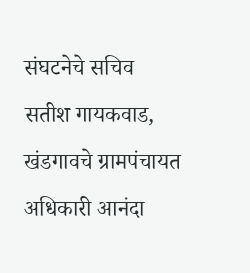संघटनेचे सचिव सतीश गायकवाड, खंडगावचे ग्रामपंचायत अधिकारी आनंदा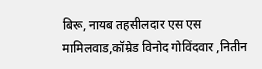बिरू, नायब तहसीलदार एस एस मामिलवाड,कॉम्रेड विनोद गोविंदवार ,नितीन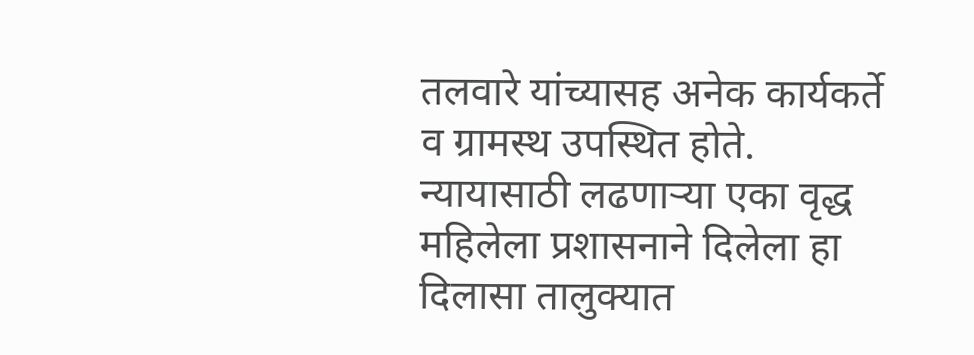तलवारे यांच्यासह अनेक कार्यकर्ते व ग्रामस्थ उपस्थित होते.
न्यायासाठी लढणाऱ्या एका वृद्ध महिलेला प्रशासनाने दिलेला हा दिलासा तालुक्यात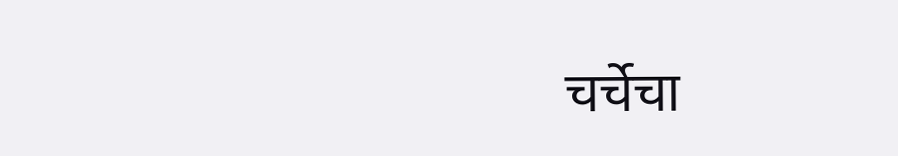चर्चेचा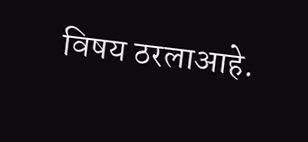विषय ठरलाआहे.